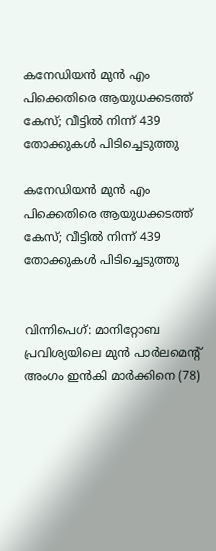കനേഡിയന്‍ മുന്‍ എം പിക്കെതിരെ ആയുധക്കടത്ത് കേസ്; വീട്ടില്‍ നിന്ന് 439 തോക്കുകള്‍ പിടിച്ചെടുത്തു

കനേഡിയന്‍ മുന്‍ എം പിക്കെതിരെ ആയുധക്കടത്ത് കേസ്; വീട്ടില്‍ നിന്ന് 439 തോക്കുകള്‍ പിടിച്ചെടുത്തു


വിന്നിപെഗ്: മാനിറ്റോബ പ്രവിശ്യയിലെ മുന്‍ പാര്‍ലമെന്റ് അംഗം ഇന്‍കി മാര്‍ക്കിനെ (78)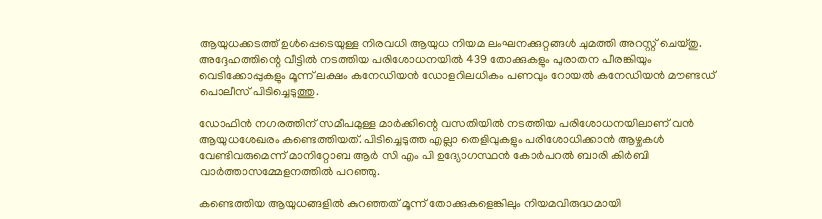ആയുധക്കടത്ത് ഉള്‍പ്പെടെയുള്ള നിരവധി ആയുധ നിയമ ലംഘനക്കുറ്റങ്ങള്‍ ചുമത്തി അറസ്റ്റ് ചെയ്തു. അദ്ദേഹത്തിന്റെ വീട്ടില്‍ നടത്തിയ പരിശോധനയില്‍ 439 തോക്കുകളും പുരാതന പീരങ്കിയും വെടിക്കോപ്പുകളും മൂന്ന് ലക്ഷം കനേഡിയന്‍ ഡോളറിലധികം പണവും റോയല്‍ കനേഡിയന്‍ മൗണ്ടഡ് പൊലീസ് പിടിച്ചെടുത്തു.

ഡോഫിന്‍ നഗരത്തിന് സമീപമുള്ള മാര്‍ക്കിന്റെ വസതിയില്‍ നടത്തിയ പരിശോധനയിലാണ് വന്‍ ആയുധശേഖരം കണ്ടെത്തിയത്. പിടിച്ചെടുത്ത എല്ലാ തെളിവുകളും പരിശോധിക്കാന്‍ ആഴ്ചകള്‍ വേണ്ടിവരുമെന്ന് മാനിറ്റോബ ആര്‍ സി എം പി ഉദ്യോഗസ്ഥന്‍ കോര്‍പറല്‍ ബാരി കിര്‍ബി വാര്‍ത്താസമ്മേളനത്തില്‍ പറഞ്ഞു.

കണ്ടെത്തിയ ആയുധങ്ങളില്‍ കുറഞ്ഞത് മൂന്ന് തോക്കുകളെങ്കിലും നിയമവിരുദ്ധമായി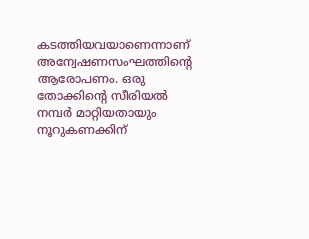കടത്തിയവയാണെന്നാണ് അന്വേഷണസംഘത്തിന്റെ ആരോപണം. ഒരു തോക്കിന്റെ സീരിയല്‍ നമ്പര്‍ മാറ്റിയതായും നൂറുകണക്കിന്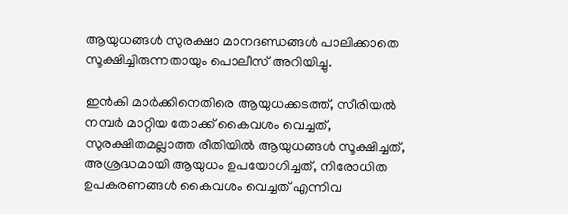ആയുധങ്ങള്‍ സുരക്ഷാ മാനദണ്ഡങ്ങള്‍ പാലിക്കാതെ സൂക്ഷിച്ചിരുന്നതായും പൊലീസ് അറിയിച്ചു.

ഇന്‍കി മാര്‍ക്കിനെതിരെ ആയുധക്കടത്ത്, സീരിയല്‍ നമ്പര്‍ മാറ്റിയ തോക്ക് കൈവശം വെച്ചത്, സുരക്ഷിതമല്ലാത്ത രീതിയില്‍ ആയുധങ്ങള്‍ സൂക്ഷിച്ചത്, അശ്രദ്ധമായി ആയുധം ഉപയോഗിച്ചത്, നിരോധിത ഉപകരണങ്ങള്‍ കൈവശം വെച്ചത് എന്നിവ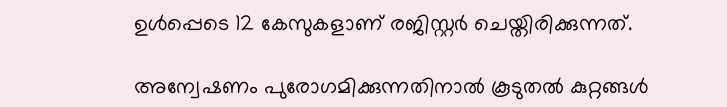ഉള്‍പ്പെടെ 12 കേസുകളാണ് രജിസ്റ്റര്‍ ചെയ്തിരിക്കുന്നത്.

അന്വേഷണം പുരോഗമിക്കുന്നതിനാല്‍ കൂടുതല്‍ കുറ്റങ്ങള്‍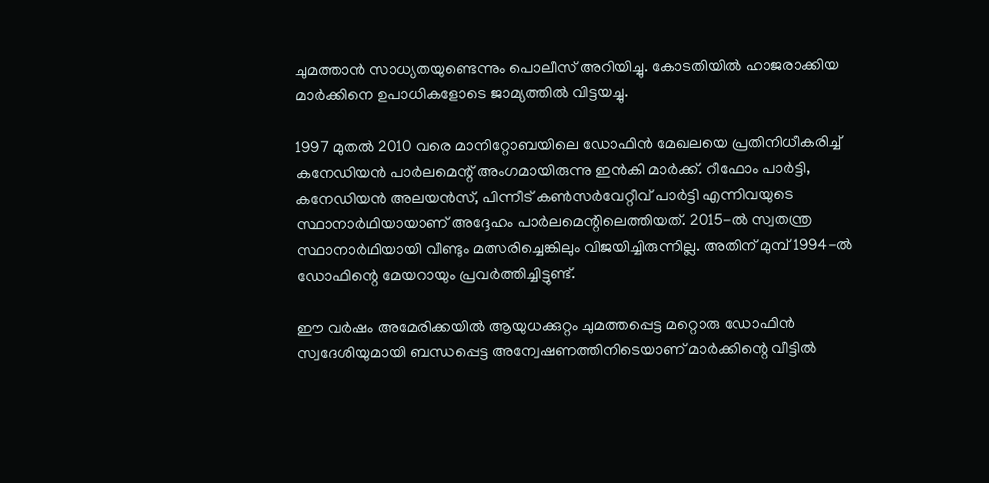ചുമത്താന്‍ സാധ്യതയുണ്ടെന്നും പൊലീസ് അറിയിച്ചു. കോടതിയില്‍ ഹാജരാക്കിയ മാര്‍ക്കിനെ ഉപാധികളോടെ ജാമ്യത്തില്‍ വിട്ടയച്ചു.

1997 മുതല്‍ 2010 വരെ മാനിറ്റോബയിലെ ഡോഫിന്‍ മേഖലയെ പ്രതിനിധീകരിച്ച് കനേഡിയന്‍ പാര്‍ലമെന്റ് അംഗമായിരുന്നു ഇന്‍കി മാര്‍ക്ക്. റീഫോം പാര്‍ട്ടി, കനേഡിയന്‍ അലയന്‍സ്, പിന്നീട് കണ്‍സര്‍വേറ്റീവ് പാര്‍ട്ടി എന്നിവയുടെ സ്ഥാനാര്‍ഥിയായാണ് അദ്ദേഹം പാര്‍ലമെന്റിലെത്തിയത്. 2015-ല്‍ സ്വതന്ത്ര സ്ഥാനാര്‍ഥിയായി വീണ്ടും മത്സരിച്ചെങ്കിലും വിജയിച്ചിരുന്നില്ല. അതിന് മുമ്പ് 1994-ല്‍ ഡോഫിന്റെ മേയറായും പ്രവര്‍ത്തിച്ചിട്ടുണ്ട്.

ഈ വര്‍ഷം അമേരിക്കയില്‍ ആയുധക്കുറ്റം ചുമത്തപ്പെട്ട മറ്റൊരു ഡോഫിന്‍ സ്വദേശിയുമായി ബന്ധപ്പെട്ട അന്വേഷണത്തിനിടെയാണ് മാര്‍ക്കിന്റെ വീട്ടില്‍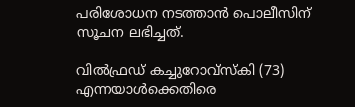പരിശോധന നടത്താന്‍ പൊലീസിന് സൂചന ലഭിച്ചത്.

വില്‍ഫ്രഡ് കച്ചുറോവ്‌സ്‌കി (73) എന്നയാള്‍ക്കെതിരെ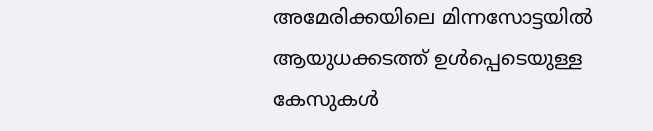അമേരിക്കയിലെ മിന്നസോട്ടയില്‍ ആയുധക്കടത്ത് ഉള്‍പ്പെടെയുള്ള കേസുകള്‍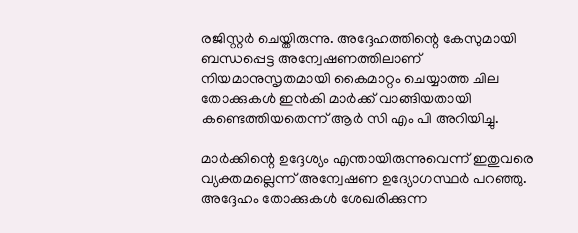രജിസ്റ്റര്‍ ചെയ്തിരുന്നു. അദ്ദേഹത്തിന്റെ കേസുമായി ബന്ധപ്പെട്ട അന്വേഷണത്തിലാണ് നിയമാനുസൃതമായി കൈമാറ്റം ചെയ്യാത്ത ചില തോക്കുകള്‍ ഇന്‍കി മാര്‍ക്ക് വാങ്ങിയതായി കണ്ടെത്തിയതെന്ന് ആര്‍ സി എം പി അറിയിച്ചു.

മാര്‍ക്കിന്റെ ഉദ്ദേശ്യം എന്തായിരുന്നുവെന്ന് ഇതുവരെ വ്യക്തമല്ലെന്ന് അന്വേഷണ ഉദ്യോഗസ്ഥര്‍ പറഞ്ഞു. അദ്ദേഹം തോക്കുകള്‍ ശേഖരിക്കുന്ന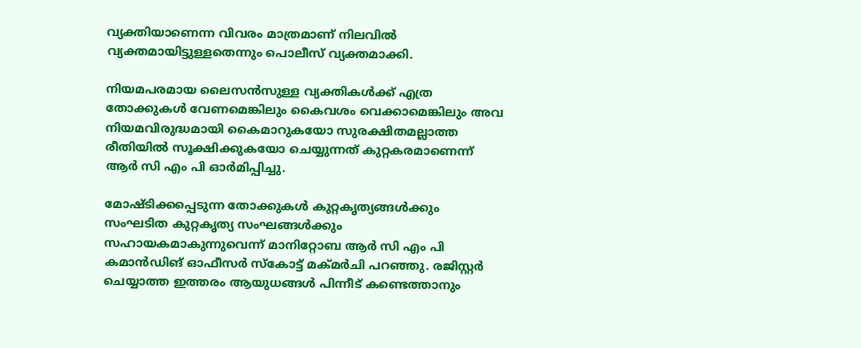വ്യക്തിയാണെന്ന വിവരം മാത്രമാണ് നിലവില്‍ വ്യക്തമായിട്ടുള്ളതെന്നും പൊലീസ് വ്യക്തമാക്കി.

നിയമപരമായ ലൈസന്‍സുള്ള വ്യക്തികള്‍ക്ക് എത്ര തോക്കുകള്‍ വേണമെങ്കിലും കൈവശം വെക്കാമെങ്കിലും അവ നിയമവിരുദ്ധമായി കൈമാറുകയോ സുരക്ഷിതമല്ലാത്ത രീതിയില്‍ സൂക്ഷിക്കുകയോ ചെയ്യുന്നത് കുറ്റകരമാണെന്ന് ആര്‍ സി എം പി ഓര്‍മിപ്പിച്ചു.

മോഷ്ടിക്കപ്പെടുന്ന തോക്കുകള്‍ കുറ്റകൃത്യങ്ങള്‍ക്കും സംഘടിത കുറ്റകൃത്യ സംഘങ്ങള്‍ക്കും സഹായകമാകുന്നുവെന്ന് മാനിറ്റോബ ആര്‍ സി എം പി കമാന്‍ഡിങ് ഓഫീസര്‍ സ്‌കോട്ട് മക്മര്‍ചി പറഞ്ഞു. രജിസ്റ്റര്‍ ചെയ്യാത്ത ഇത്തരം ആയുധങ്ങള്‍ പിന്നീട് കണ്ടെത്താനും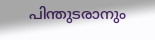പിന്തുടരാനും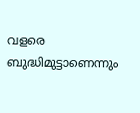വളരെ ബുദ്ധിമുട്ടാണെന്നും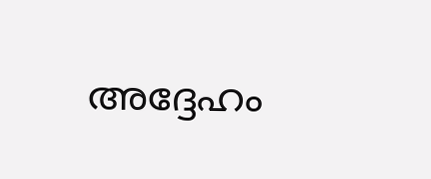അദ്ദേഹം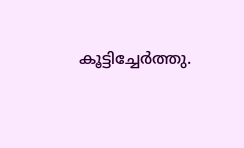കൂട്ടിച്ചേര്‍ത്തു.